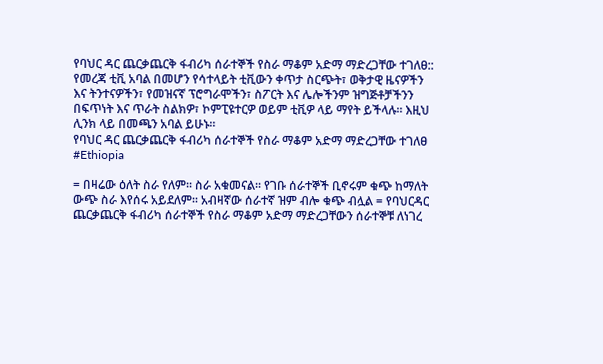የባህር ዳር ጨርቃጨርቅ ፋብሪካ ሰራተኞች የስራ ማቆም አድማ ማድረጋቸው ተገለፀ::
የመረጃ ቲቪ አባል በመሆን የሳተላይት ቲቪውን ቀጥታ ስርጭት፣ ወቅታዊ ዜናዎችን እና ትንተናዎችን፣ የመዝናኛ ፕሮግራሞችን፣ ስፖርት እና ሌሎችንም ዝግጅቶቻችንን በፍጥነት እና ጥራት ስልክዎ፣ ኮምፒዩተርዎ ወይም ቲቪዎ ላይ ማየት ይችላሉ። እዚህ ሊንክ ላይ በመጫን አባል ይሁኑ።
የባህር ዳር ጨርቃጨርቅ ፋብሪካ ሰራተኞች የስራ ማቆም አድማ ማድረጋቸው ተገለፀ
#Ethiopia

= በዛሬው ዕለት ስራ የለም፡፡ ስራ አቁመናል፡፡ የገቡ ሰራተኞች ቢኖሩም ቁጭ ከማለት ውጭ ስራ እየሰሩ አይደለም፡፡ አብዛኛው ሰራተኛ ዝም ብሎ ቁጭ ብሏል = የባህርዳር ጨርቃጨርቅ ፋብሪካ ሰራተኞች የስራ ማቆም አድማ ማድረጋቸውን ሰራተኞቹ ለነገረ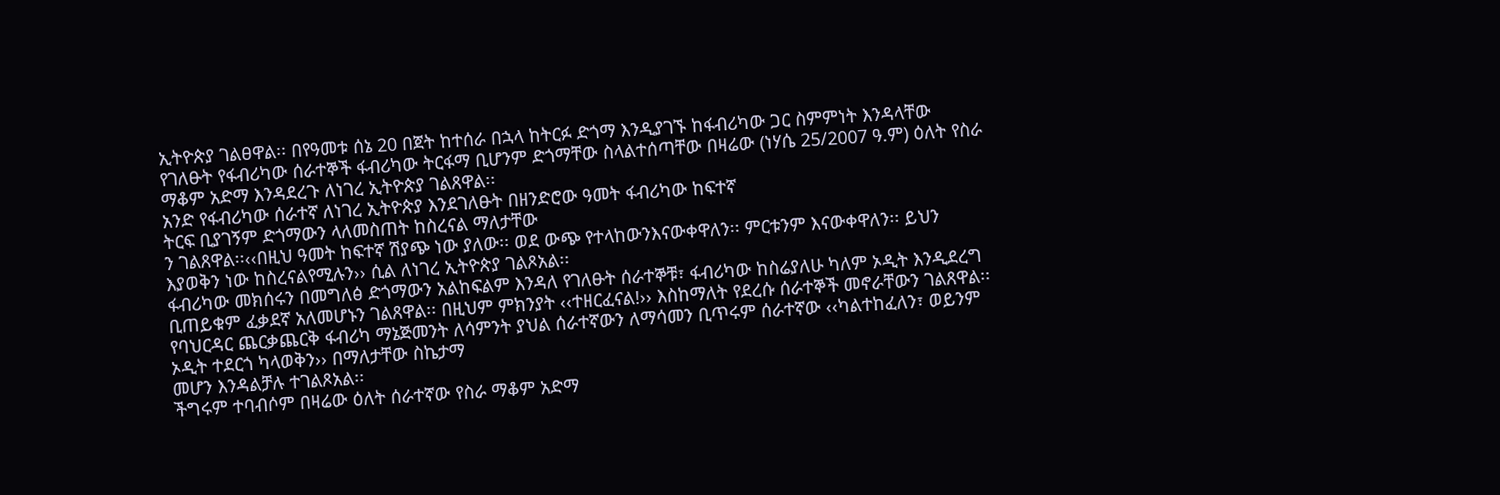ኢትዮጵያ ገልፀዋል፡፡ በየዓመቱ ሰኔ 20 በጀት ከተሰራ በኋላ ከትርፉ ድጎማ እንዲያገኙ ከፋብሪካው ጋር ስምምነት እንዳላቸው የገለፁት የፋብሪካው ሰራተኞች ፋብሪካው ትርፋማ ቢሆንም ድጎማቸው ስላልተሰጣቸው በዛሬው (ነሃሴ 25/2007 ዓ.ም) ዕለት የስራ
ማቆም አድማ እንዳደረጉ ለነገረ ኢትዮጵያ ገልጸዋል፡፡
አንድ የፋብሪካው ሰራተኛ ለነገረ ኢትዮጵያ እንደገለፁት በዘንድሮው ዓመት ፋብሪካው ከፍተኛ
ትርፍ ቢያገኝም ድጎማውን ላለመስጠት ከስረናል ማለታቸው
ን ገልጸዋል፡፡‹‹በዚህ ዓመት ከፍተኛ ሽያጭ ነው ያለው፡፡ ወደ ውጭ የተላከውንእናውቀዋለን፡፡ ምርቱንም እናውቀዋለን፡፡ ይህን እያወቅን ነው ከስረናልየሚሉን›› ሲል ለነገረ ኢትዮጵያ ገልጾአል፡፡
ፋብሪካው መክሰሩን በመግለፅ ድጎማውን አልከፍልም እንዳለ የገለፁት ሰራተኞቹ፣ ፋብሪካው ከስሬያለሁ ካለም ኦዲት እንዲደረግ ቢጠይቁም ፈቃደኛ አለመሆኑን ገልጸዋል፡፡ በዚህም ምክንያት ‹‹ተዘርፈናል!›› እስከማለት የደረሱ ሰራተኞች መኖራቸውን ገልጸዋል፡፡ የባህርዳር ጨርቃጨርቅ ፋብሪካ ማኔጅመንት ለሳምንት ያህል ሰራተኛውን ለማሳመን ቢጥሩም ሰራተኛው ‹‹ካልተከፈለን፣ ወይንም ኦዲት ተደርጎ ካላወቅን›› በማለታቸው ስኬታማ
መሆን እንዳልቻሉ ተገልጾአል፡፡
ችግሩም ተባብሶም በዛሬው ዕለት ሰራተኛው የስራ ማቆም አድማ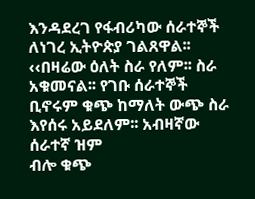እንዳደረገ የፋብሪካው ሰራተኞች ለነገረ ኢትዮጵያ ገልጸዋል፡፡ ‹‹በዛሬው ዕለት ስራ የለም፡፡ ስራ አቁመናል፡፡ የገቡ ሰራተኞች ቢኖሩም ቁጭ ከማለት ውጭ ስራ እየሰሩ አይደለም፡፡ አብዛኛው ሰራተኛ ዝም
ብሎ ቁጭ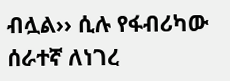ብሏል›› ሲሉ የፋብሪካው ሰራተኛ ለነገረ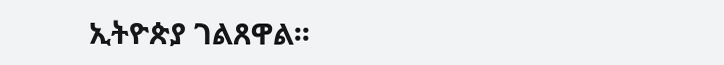ኢትዮጵያ ገልጸዋል፡፡